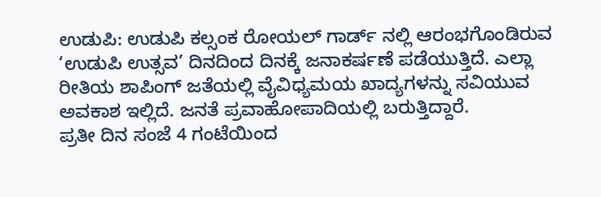ಉಡುಪಿ: ಉಡುಪಿ ಕಲ್ಸಂಕ ರೋಯಲ್ ಗಾರ್ಡ್ ನಲ್ಲಿ ಆರಂಭಗೊಂಡಿರುವ ‘ಉಡುಪಿ ಉತ್ಸವ’ ದಿನದಿಂದ ದಿನಕ್ಕೆ ಜನಾಕರ್ಷಣೆ ಪಡೆಯುತ್ತಿದೆ. ಎಲ್ಲಾ ರೀತಿಯ ಶಾಪಿಂಗ್ ಜತೆಯಲ್ಲಿ ವೈವಿಧ್ಯಮಯ ಖಾದ್ಯಗಳನ್ನು ಸವಿಯುವ ಅವಕಾಶ ಇಲ್ಲಿದೆ. ಜನತೆ ಪ್ರವಾಹೋಪಾದಿಯಲ್ಲಿ ಬರುತ್ತಿದ್ದಾರೆ.
ಪ್ರತೀ ದಿನ ಸಂಜೆ 4 ಗಂಟೆಯಿಂದ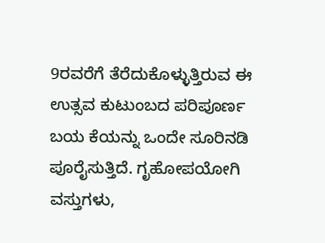9ರವರೆಗೆ ತೆರೆದುಕೊಳ್ಳುತ್ತಿರುವ ಈ ಉತ್ಸವ ಕುಟುಂಬದ ಪರಿಪೂರ್ಣ ಬಯ ಕೆಯನ್ನು ಒಂದೇ ಸೂರಿನಡಿ ಪೂರೈಸುತ್ತಿದೆ. ಗೃಹೋಪಯೋಗಿ ವಸ್ತುಗಳು,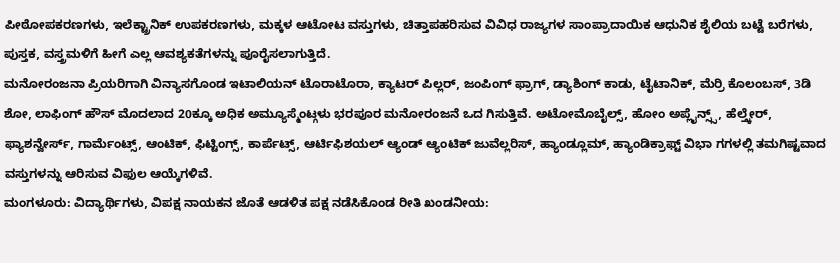ಪೀಠೋಪಕರಣಗಳು, ಇಲೆಕ್ಟ್ರಾನಿಕ್ ಉಪಕರಣಗಳು, ಮಕ್ಕಳ ಆಟೋಟ ವಸ್ತುಗಳು, ಚಿತ್ತಾಪಹರಿಸುವ ವಿವಿಧ ರಾಜ್ಯಗಳ ಸಾಂಪ್ರಾದಾಯಿಕ ಆಧುನಿಕ ಶೈಲಿಯ ಬಟ್ಟೆ ಬರೆಗಳು, ಪುಸ್ತಕ, ವಸ್ತ್ರಮಳಿಗೆ ಹೀಗೆ ಎಲ್ಲ ಆವಶ್ಯಕತೆಗಳನ್ನು ಪೂರೈಸಲಾಗುತ್ತಿದೆ.
ಮನೋರಂಜನಾ ಪ್ರಿಯರಿಗಾಗಿ ವಿನ್ಯಾಸಗೊಂಡ ಇಟಾಲಿಯನ್ ಟೊರಾಟೊರಾ, ಕ್ಯಾಟರ್ ಪಿಲ್ಲರ್, ಜಂಪಿಂಗ್ ಫ್ರಾಗ್, ಡ್ಯಾಶಿಂಗ್ ಕಾಡು, ಟೈಟಾನಿಕ್, ಮೆರ್ರಿ ಕೊಲಂಬಸ್, 3ಡಿ ಶೋ, ಲಾಫಿಂಗ್ ಹೌಸ್ ಮೊದಲಾದ 20ಕ್ಕೂ ಅಧಿಕ ಅಮ್ಯೂಸ್ಮೆಂಟ್ಗಳು ಭರಪೂರ ಮನೋರಂಜನೆ ಒದ ಗಿಸುತ್ತಿವೆ. ಅಟೋಮೊಬೈಲ್ಸ್, ಹೋಂ ಅಪ್ಲೈನ್ಸ್ಸ್, ಹೆಲ್ತ್ಕೇರ್, ಫ್ಯಾಶನ್ವೇರ್ಸ್, ಗಾರ್ಮೆಂಟ್ಸ್, ಆಂಟಿಕ್, ಫಿಟ್ಟಿಂಗ್ಸ್, ಕಾರ್ಪೆಟ್ಸ್, ಆರ್ಟಿಫಿಶಯಲ್ ಆ್ಯಂಡ್ ಆ್ಯಂಟಿಕ್ ಜುವೆಲ್ಲರಿಸ್, ಹ್ಯಾಂಡ್ಲೂಮ್, ಹ್ಯಾಂಡಿಕ್ರಾಫ್ಟ್ ವಿಭಾ ಗಗಳಲ್ಲಿ ತಮಗಿಷ್ಟವಾದ ವಸ್ತುಗಳನ್ನು ಆರಿಸುವ ವಿಫುಲ ಆಯ್ಕೆಗಳಿವೆ.
ಮಂಗಳೂರು: ವಿದ್ಯಾರ್ಥಿಗಳು, ವಿಪಕ್ಷ ನಾಯಕನ ಜೊತೆ ಆಡಳಿತ ಪಕ್ಷ ನಡೆಸಿಕೊಂಡ ರೀತಿ ಖಂಡನೀಯ: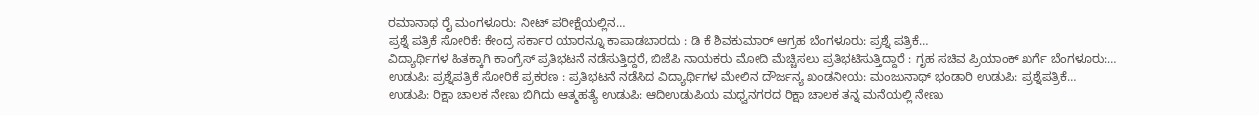ರಮಾನಾಥ ರೈ ಮಂಗಳೂರು: ನೀಟ್ ಪರೀಕ್ಷೆಯಲ್ಲಿನ…
ಪ್ರಶ್ನೆ ಪತ್ರಿಕೆ ಸೋರಿಕೆ: ಕೇಂದ್ರ ಸರ್ಕಾರ ಯಾರನ್ನೂ ಕಾಪಾಡಬಾರದು : ಡಿ ಕೆ ಶಿವಕುಮಾರ್ ಆಗ್ರಹ ಬೆಂಗಳೂರು: ಪ್ರಶ್ನೆ ಪತ್ರಿಕೆ…
ವಿದ್ಯಾರ್ಥಿಗಳ ಹಿತಕ್ಕಾಗಿ ಕಾಂಗ್ರೆಸ್ ಪ್ರತಿಭಟನೆ ನಡೆಸುತ್ತಿದ್ದರೆ, ಬಿಜೆಪಿ ನಾಯಕರು ಮೋದಿ ಮೆಚ್ಚಿಸಲು ಪ್ರತಿಭಟಿಸುತ್ತಿದ್ದಾರೆ : ಗೃಹ ಸಚಿವ ಪ್ರಿಯಾಂಕ್ ಖರ್ಗೆ ಬೆಂಗಳೂರು:…
ಉಡುಪಿ: ಪ್ರಶ್ನೆಪತ್ರಿಕೆ ಸೋರಿಕೆ ಪ್ರಕರಣ : ಪ್ರತಿಭಟನೆ ನಡೆಸಿದ ವಿದ್ಯಾರ್ಥಿಗಳ ಮೇಲಿನ ದೌರ್ಜನ್ಯ ಖಂಡನೀಯ: ಮಂಜುನಾಥ್ ಭಂಡಾರಿ ಉಡುಪಿ: ಪ್ರಶ್ನೆಪತ್ರಿಕೆ…
ಉಡುಪಿ: ರಿಕ್ಷಾ ಚಾಲಕ ನೇಣು ಬಿಗಿದು ಆತ್ಮಹತ್ಯೆ ಉಡುಪಿ: ಆದಿಉಡುಪಿಯ ಮಧ್ವನಗರದ ರಿಕ್ಷಾ ಚಾಲಕ ತನ್ನ ಮನೆಯಲ್ಲಿ ನೇಣು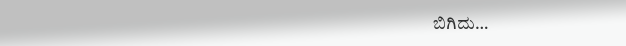ಬಿಗಿದು…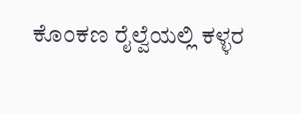ಕೊಂಕಣ ರೈಲ್ವೆಯಲ್ಲಿ ಕಳ್ಳರ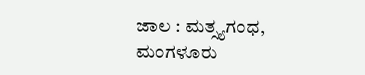ಜಾಲ : ಮತ್ಸ್ಯಗಂಧ, ಮಂಗಳೂರು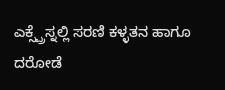ಎಕ್ಸ್ಪ್ರೆಸ್ನಲ್ಲಿ ಸರಣಿ ಕಳ್ಳತನ ಹಾಗೂ ದರೋಡೆ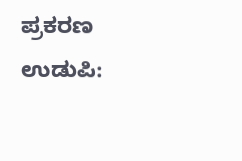ಪ್ರಕರಣ ಉಡುಪಿ: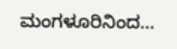ಮಂಗಳೂರಿನಿಂದ…